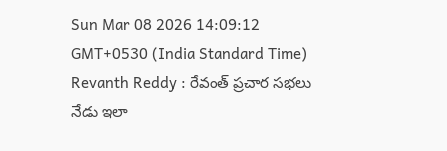Sun Mar 08 2026 14:09:12 GMT+0530 (India Standard Time)
Revanth Reddy : రేవంత్ ప్రచార సభలు నేడు ఇలా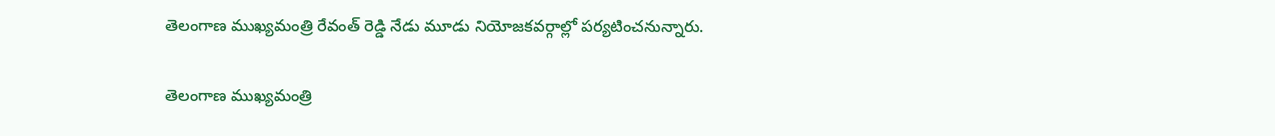తెలంగాణ ముఖ్యమంత్రి రేవంత్ రెడ్డి నేడు మూడు నియోజకవర్గాల్లో పర్యటించనున్నారు.

తెలంగాణ ముఖ్యమంత్రి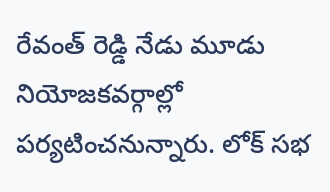రేవంత్ రెడ్డి నేడు మూడు నియోజకవర్గాల్లో పర్యటించనున్నారు. లోక్ సభ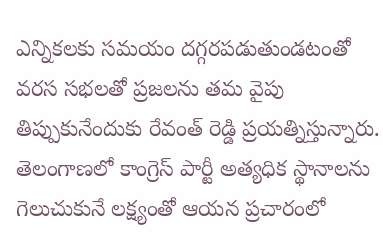ఎన్నికలకు సమయం దగ్గరపడుతుండటంతో వరస సభలతో ప్రజలను తమ వైపు తిప్పుకునేందుకు రేవంత్ రెడ్డి ప్రయత్నిస్తున్నారు. తెలంగాణలో కాంగ్రెస్ పార్టీ అత్యధిక స్థానాలను గెలుచుకునే లక్ష్యంతో ఆయన ప్రచారంలో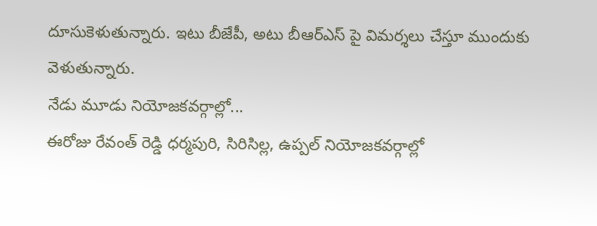దూసుకెళుతున్నారు. ఇటు బీజేపీ, అటు బీఆర్ఎస్ పై విమర్శలు చేస్తూ ముందుకు వెళుతున్నారు.
నేడు మూడు నియోజకవర్గాల్లో...
ఈరోజు రేవంత్ రెడ్డి ధర్మపురి, సిరిసిల్ల, ఉప్పల్ నియోజకవర్గాల్లో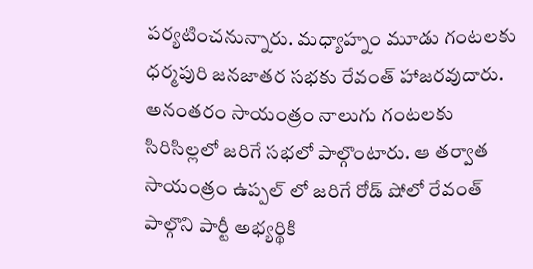పర్యటించనున్నారు. మధ్యాహ్నం మూడు గంటలకు ధర్మపురి జనజాతర సభకు రేవంత్ హాజరవుదారు. అనంతరం సాయంత్రం నాలుగు గంటలకు సిరిసిల్లలో జరిగే సభలో పాల్గొంటారు. ఆ తర్వాత సాయంత్రం ఉప్పల్ లో జరిగే రోడ్ షోలో రేవంత్ పాల్గొని పార్టీ అభ్యర్థికి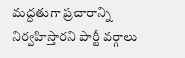మద్దతుగా ప్రచారాన్ని నిర్వహిస్తారని పార్టీ వర్గాలు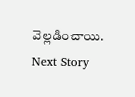వెల్లడించాయి.
Next Story